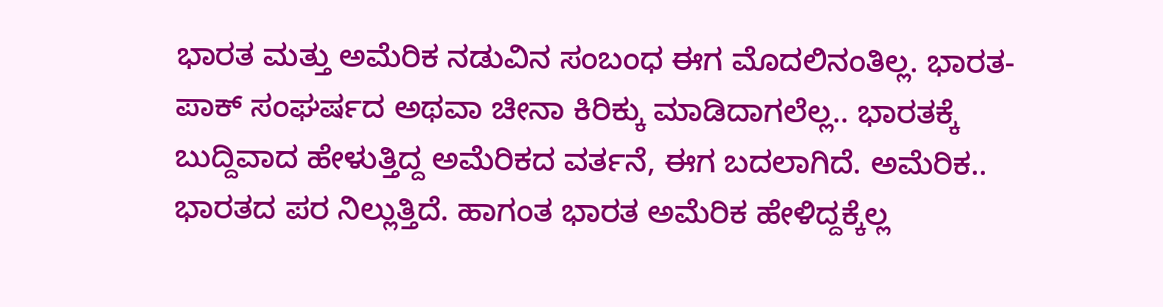ಭಾರತ ಮತ್ತು ಅಮೆರಿಕ ನಡುವಿನ ಸಂಬಂಧ ಈಗ ಮೊದಲಿನಂತಿಲ್ಲ. ಭಾರತ-ಪಾಕ್ ಸಂಘರ್ಷದ ಅಥವಾ ಚೀನಾ ಕಿರಿಕ್ಕು ಮಾಡಿದಾಗಲೆಲ್ಲ.. ಭಾರತಕ್ಕೆ ಬುದ್ದಿವಾದ ಹೇಳುತ್ತಿದ್ದ ಅಮೆರಿಕದ ವರ್ತನೆ, ಈಗ ಬದಲಾಗಿದೆ. ಅಮೆರಿಕ.. ಭಾರತದ ಪರ ನಿಲ್ಲುತ್ತಿದೆ. ಹಾಗಂತ ಭಾರತ ಅಮೆರಿಕ ಹೇಳಿದ್ದಕ್ಕೆಲ್ಲ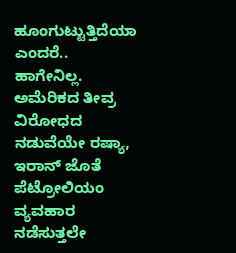ಹೂಂಗುಟ್ಟುತ್ತಿದೆಯಾ ಎಂದರೆ.. ಹಾಗೇನಿಲ್ಲ. ಅಮೆರಿಕದ ತೀವ್ರ ವಿರೋಧದ ನಡುವೆಯೇ ರಷ್ಯಾ, ಇರಾನ್ ಜೊತೆ ಪೆಟ್ರೋಲಿಯಂ ವ್ಯವಹಾರ ನಡೆಸುತ್ತಲೇ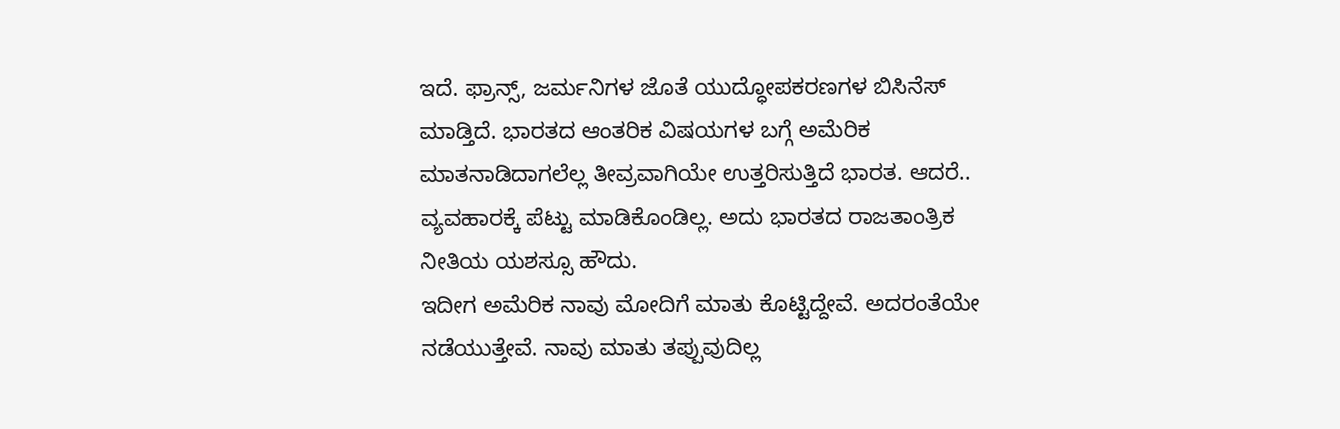ಇದೆ. ಫ್ರಾನ್ಸ್, ಜರ್ಮನಿಗಳ ಜೊತೆ ಯುದ್ಧೋಪಕರಣಗಳ ಬಿಸಿನೆಸ್ ಮಾಡ್ತಿದೆ. ಭಾರತದ ಆಂತರಿಕ ವಿಷಯಗಳ ಬಗ್ಗೆ ಅಮೆರಿಕ ಮಾತನಾಡಿದಾಗಲೆಲ್ಲ ತೀವ್ರವಾಗಿಯೇ ಉತ್ತರಿಸುತ್ತಿದೆ ಭಾರತ. ಆದರೆ.. ವ್ಯವಹಾರಕ್ಕೆ ಪೆಟ್ಟು ಮಾಡಿಕೊಂಡಿಲ್ಲ. ಅದು ಭಾರತದ ರಾಜತಾಂತ್ರಿಕ ನೀತಿಯ ಯಶಸ್ಸೂ ಹೌದು.
ಇದೀಗ ಅಮೆರಿಕ ನಾವು ಮೋದಿಗೆ ಮಾತು ಕೊಟ್ಟಿದ್ದೇವೆ. ಅದರಂತೆಯೇ ನಡೆಯುತ್ತೇವೆ. ನಾವು ಮಾತು ತಪ್ಪುವುದಿಲ್ಲ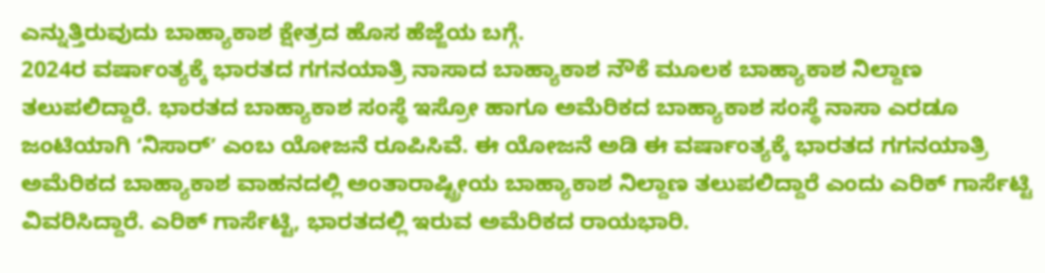ಎನ್ನುತ್ತಿರುವುದು ಬಾಹ್ಯಾಕಾಶ ಕ್ಷೇತ್ರದ ಹೊಸ ಹೆಜ್ಜೆಯ ಬಗ್ಗೆ.
2024ರ ವರ್ಷಾಂತ್ಯಕ್ಕೆ ಭಾರತದ ಗಗನಯಾತ್ರಿ ನಾಸಾದ ಬಾಹ್ಯಾಕಾಶ ನೌಕೆ ಮೂಲಕ ಬಾಹ್ಯಾಕಾಶ ನಿಲ್ದಾಣ ತಲುಪಲಿದ್ದಾರೆ. ಭಾರತದ ಬಾಹ್ಯಾಕಾಶ ಸಂಸ್ಥೆ ಇಸ್ರೋ ಹಾಗೂ ಅಮೆರಿಕದ ಬಾಹ್ಯಾಕಾಶ ಸಂಸ್ಥೆ ನಾಸಾ ಎರಡೂ ಜಂಟಿಯಾಗಿ ʻನಿಸಾರ್ʼ ಎಂಬ ಯೋಜನೆ ರೂಪಿಸಿವೆ. ಈ ಯೋಜನೆ ಅಡಿ ಈ ವರ್ಷಾಂತ್ಯಕ್ಕೆ ಭಾರತದ ಗಗನಯಾತ್ರಿ ಅಮೆರಿಕದ ಬಾಹ್ಯಾಕಾಶ ವಾಹನದಲ್ಲಿ ಅಂತಾರಾಷ್ಟ್ರೀಯ ಬಾಹ್ಯಾಕಾಶ ನಿಲ್ದಾಣ ತಲುಪಲಿದ್ದಾರೆ ಎಂದು ಎರಿಕ್ ಗಾರ್ಸೆಟ್ಟಿ ವಿವರಿಸಿದ್ದಾರೆ. ಎರಿಕ್ ಗಾರ್ಸೆಟ್ಟಿ, ಭಾರತದಲ್ಲಿ ಇರುವ ಅಮೆರಿಕದ ರಾಯಭಾರಿ.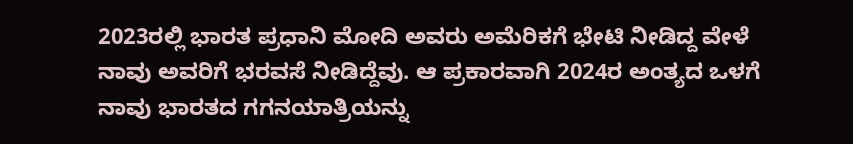2023ರಲ್ಲಿ ಭಾರತ ಪ್ರಧಾನಿ ಮೋದಿ ಅವರು ಅಮೆರಿಕಗೆ ಭೇಟಿ ನೀಡಿದ್ದ ವೇಳೆ ನಾವು ಅವರಿಗೆ ಭರವಸೆ ನೀಡಿದ್ದೆವು. ಆ ಪ್ರಕಾರವಾಗಿ 2024ರ ಅಂತ್ಯದ ಒಳಗೆ ನಾವು ಭಾರತದ ಗಗನಯಾತ್ರಿಯನ್ನು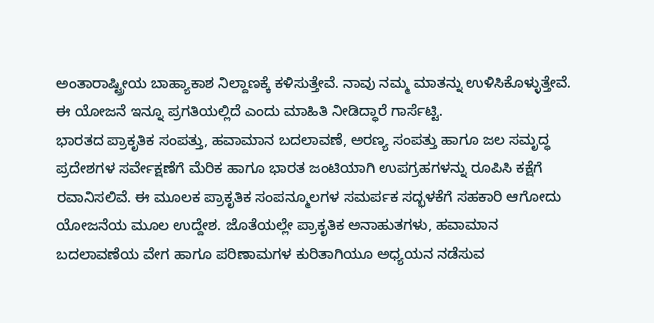ಅಂತಾರಾಷ್ಟ್ರೀಯ ಬಾಹ್ಯಾಕಾಶ ನಿಲ್ದಾಣಕ್ಕೆ ಕಳಿಸುತ್ತೇವೆ. ನಾವು ನಮ್ಮ ಮಾತನ್ನು ಉಳಿಸಿಕೊಳ್ಳುತ್ತೇವೆ. ಈ ಯೋಜನೆ ಇನ್ನೂ ಪ್ರಗತಿಯಲ್ಲಿದೆ ಎಂದು ಮಾಹಿತಿ ನೀಡಿದ್ಧಾರೆ ಗಾರ್ಸೆಟ್ಟಿ.
ಭಾರತದ ಪ್ರಾಕೃತಿಕ ಸಂಪತ್ತು, ಹವಾಮಾನ ಬದಲಾವಣೆ, ಅರಣ್ಯ ಸಂಪತ್ತು ಹಾಗೂ ಜಲ ಸಮೃದ್ಧ ಪ್ರದೇಶಗಳ ಸರ್ವೇಕ್ಷಣೆಗೆ ಮೆರಿಕ ಹಾಗೂ ಭಾರತ ಜಂಟಿಯಾಗಿ ಉಪಗ್ರಹಗಳನ್ನು ರೂಪಿಸಿ ಕಕ್ಷೆಗೆ ರವಾನಿಸಲಿವೆ. ಈ ಮೂಲಕ ಪ್ರಾಕೃತಿಕ ಸಂಪನ್ಮೂಲಗಳ ಸಮರ್ಪಕ ಸದ್ಭಳಕೆಗೆ ಸಹಕಾರಿ ಆಗೋದು ಯೋಜನೆಯ ಮೂಲ ಉದ್ದೇಶ. ಜೊತೆಯಲ್ಲೇ ಪ್ರಾಕೃತಿಕ ಅನಾಹುತಗಳು, ಹವಾಮಾನ ಬದಲಾವಣೆಯ ವೇಗ ಹಾಗೂ ಪರಿಣಾಮಗಳ ಕುರಿತಾಗಿಯೂ ಅಧ್ಯಯನ ನಡೆಸುವ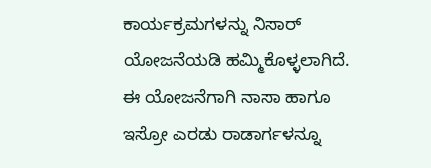ಕಾರ್ಯಕ್ರಮಗಳನ್ನು ನಿಸಾರ್ ಯೋಜನೆಯಡಿ ಹಮ್ಮಿಕೊಳ್ಳಲಾಗಿದೆ. ಈ ಯೋಜನೆಗಾಗಿ ನಾಸಾ ಹಾಗೂ ಇಸ್ರೋ ಎರಡು ರಾಡಾರ್ಗಳನ್ನೂ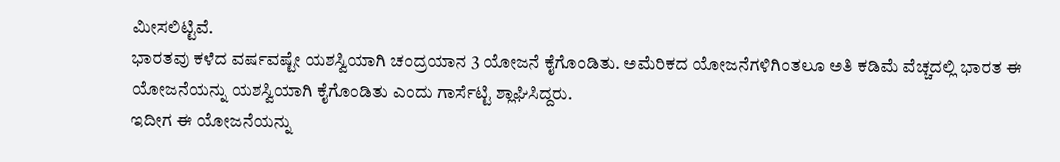ಮೀಸಲಿಟ್ಟಿವೆ.
ಭಾರತವು ಕಳೆದ ವರ್ಷವಷ್ಟೇ ಯಶಸ್ವಿಯಾಗಿ ಚಂದ್ರಯಾನ 3 ಯೋಜನೆ ಕೈಗೊಂಡಿತು. ಅಮೆರಿಕದ ಯೋಜನೆಗಳಿಗಿಂತಲೂ ಅತಿ ಕಡಿಮೆ ವೆಚ್ಚದಲ್ಲಿ ಭಾರತ ಈ ಯೋಜನೆಯನ್ನು ಯಶಸ್ವಿಯಾಗಿ ಕೈಗೊಂಡಿತು ಎಂದು ಗಾರ್ಸೆಟ್ಟಿ ಶ್ಲಾಘಿಸಿದ್ದರು.
ಇದೀಗ ಈ ಯೋಜನೆಯನ್ನು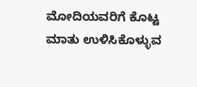ಮೋದಿಯವರಿಗೆ ಕೊಟ್ಟ ಮಾತು ಉಳಿಸಿಕೊಳ್ಳುವ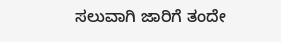ಸಲುವಾಗಿ ಜಾರಿಗೆ ತಂದೇ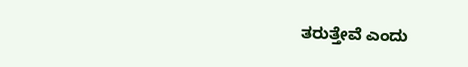ತರುತ್ತೇವೆ ಎಂದು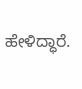ಹೇಳಿದ್ಧಾರೆ.